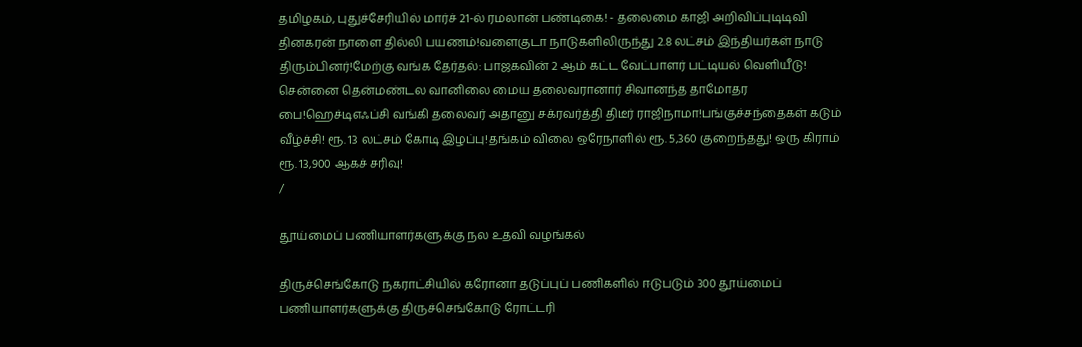தமிழகம், புதுச்சேரியில் மார்ச் 21-ல் ரமலான் பண்டிகை! - தலைமை காஜி அறிவிப்புடிடிவி தினகரன் நாளை தில்லி பயணம்!வளைகுடா நாடுகளிலிருந்து 2.8 லட்சம் இந்தியர்கள் நாடு திரும்பினர்!மேற்கு வங்க தேர்தல்: பாஜகவின் 2 ஆம் கட்ட வேட்பாளர் பட்டியல் வெளியீடு! சென்னை தென்மண்டல வானிலை மைய தலைவரானார் சிவானந்த தாமோதர பை!ஹெச்டிஎஃப்சி வங்கி தலைவர் அதானு சக்ரவர்த்தி திடீர் ராஜிநாமா!பங்குச்சந்தைகள் கடும் வீழ்ச்சி! ரூ. 13 லட்சம் கோடி இழப்பு!தங்கம் விலை ஒரேநாளில் ரூ. 5,360 குறைந்தது! ஒரு கிராம் ரூ. 13,900 ஆகச் சரிவு!
/

தூய்மைப் பணியாளர்களுக்கு நல உதவி வழங்கல்

திருச்செங்கோடு நகராட்சியில் கரோனா தடுப்புப் பணிகளில் ஈடுபடும் 300 தூய்மைப் பணியாளர்களுக்கு திருச்செங்கோடு ரோட்டரி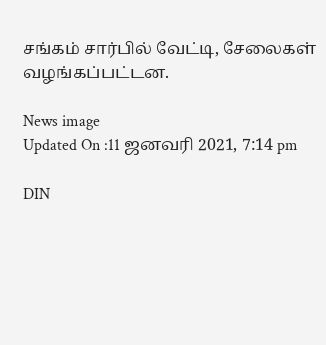சங்கம் சார்பில் வேட்டி, சேலைகள் வழங்கப்பட்டன.

News image
Updated On :11 ஜனவரி 2021, 7:14 pm

DIN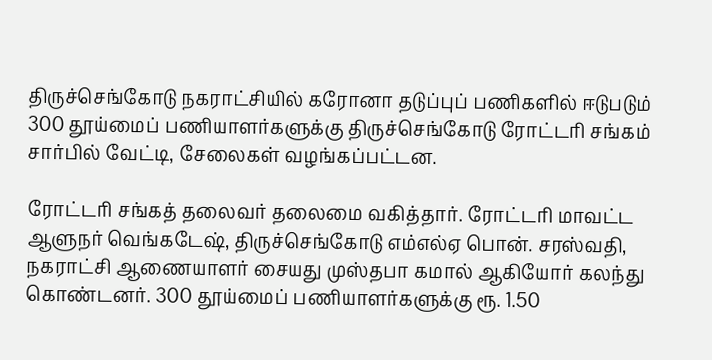திருச்செங்கோடு நகராட்சியில் கரோனா தடுப்புப் பணிகளில் ஈடுபடும் 300 தூய்மைப் பணியாளர்களுக்கு திருச்செங்கோடு ரோட்டரி சங்கம் சார்பில் வேட்டி, சேலைகள் வழங்கப்பட்டன.

ரோட்டரி சங்கத் தலைவர் தலைமை வகித்தார். ரோட்டரி மாவட்ட ஆளுநர் வெங்கடேஷ், திருச்செங்கோடு எம்எல்ஏ பொன். சரஸ்வதி, நகராட்சி ஆணையாளர் சையது முஸ்தபா கமால் ஆகியோர் கலந்து கொண்டனர். 300 தூய்மைப் பணியாளர்களுக்கு ரூ. 1.50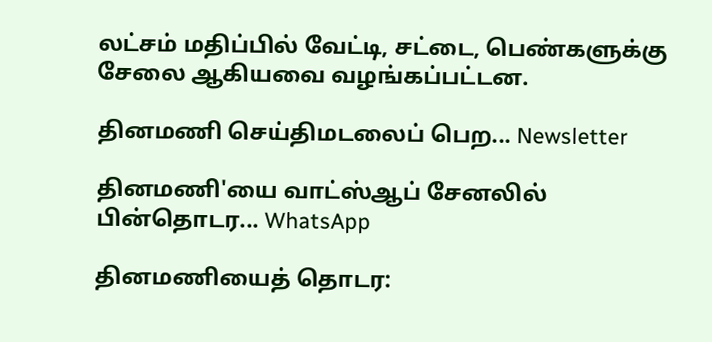லட்சம் மதிப்பில் வேட்டி, சட்டை, பெண்களுக்கு சேலை ஆகியவை வழங்கப்பட்டன.

தினமணி செய்திமடலைப் பெற... Newsletter

தினமணி'யை வாட்ஸ்ஆப் சேனலில் பின்தொடர... WhatsApp

தினமணியைத் தொடர: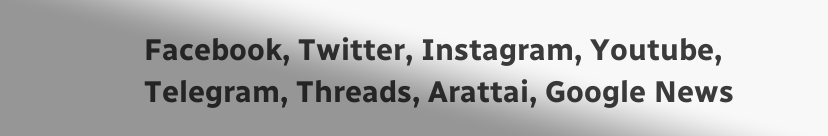Facebook, Twitter, Instagram, Youtube, Telegram, Threads, Arattai, Google News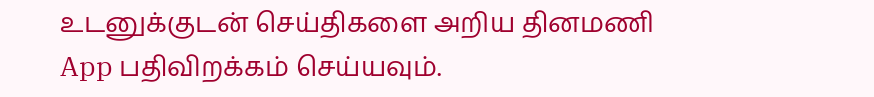உடனுக்குடன் செய்திகளை அறிய தினமணி App பதிவிறக்கம் செய்யவும்.